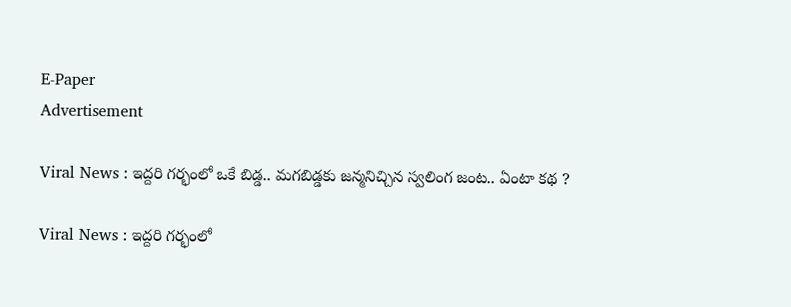E-Paper
Advertisement

Viral News : ఇద్దరి గర్భంలో ఒకే బిడ్డ.. మగబిడ్డకు జన్మనిచ్చిన స్వలింగ జంట.. ఏంటా కథ ?

Viral News : ఇద్దరి గర్భంలో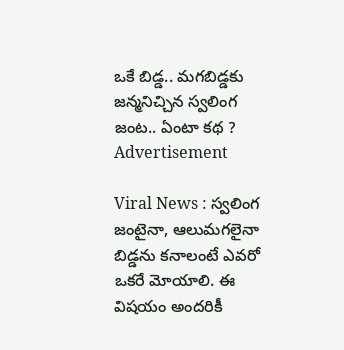ఒకే బిడ్డ.. మగబిడ్డకు జన్మనిచ్చిన స్వలింగ జంట.. ఏంటా కథ ?
Advertisement

Viral News : స్వలింగ జంటైనా, ఆలుమగలైనా బిడ్డను కనాలంటే ఎవరో ఒకరే మోయాలి. ఈ విషయం అందరికీ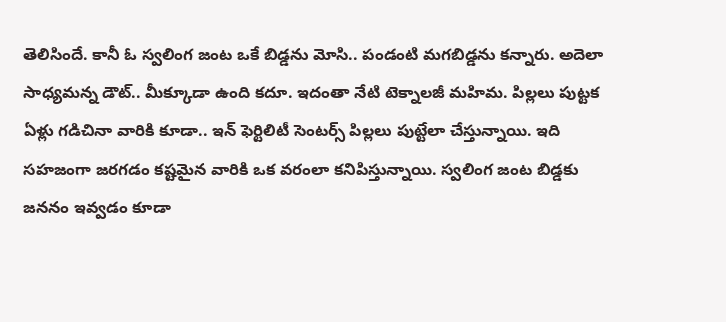తెలిసిందే. కానీ ఓ స్వలింగ జంట ఒకే బిడ్డను మోసి.. పండంటి మగబిడ్డను కన్నారు. అదెలా సాధ్యమన్న డౌట్.. మీక్కూడా ఉంది కదూ. ఇదంతా నేటి టెక్నాలజీ మహిమ. పిల్లలు పుట్టక ఏళ్లు గడిచినా వారికి కూడా.. ఇన్ ఫెర్టిలిటీ సెంటర్స్ పిల్లలు పుట్టేలా చేస్తున్నాయి. ఇది సహజంగా జరగడం కష్టమైన వారికి ఒక వరంలా కనిపిస్తున్నాయి. స్వలింగ జంట బిడ్డకు జననం ఇవ్వడం కూడా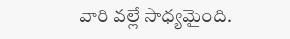వారి వల్లే సాధ్యమైంది.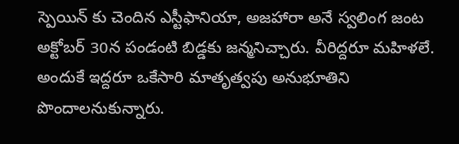స్పెయిన్ కు చెందిన ఎస్టీఫానియా, అజహారా అనే స్వలింగ జంట అక్టోబర్ 30న పండంటి బిడ్డకు జన్మనిచ్చారు. వీరిద్దరూ మహిళలే. అందుకే ఇద్దరూ ఒకేసారి మాతృత్వపు అనుభూతిని పొందాలనుకున్నారు.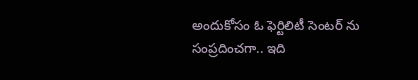అందుకోసం ఓ ఫెర్టిలిటీ సెంటర్ ను సంప్రదించగా.. ఇది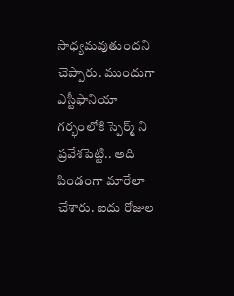సాధ్యమవుతుందని చెప్పారు. ముందుగా ఎస్టీఫానియా గర్భంలోకి స్పెర్మ్ ని ప్రవేశపెట్టి.. అది పిండంగా మారేలా చేశారు. ఐదు రోజుల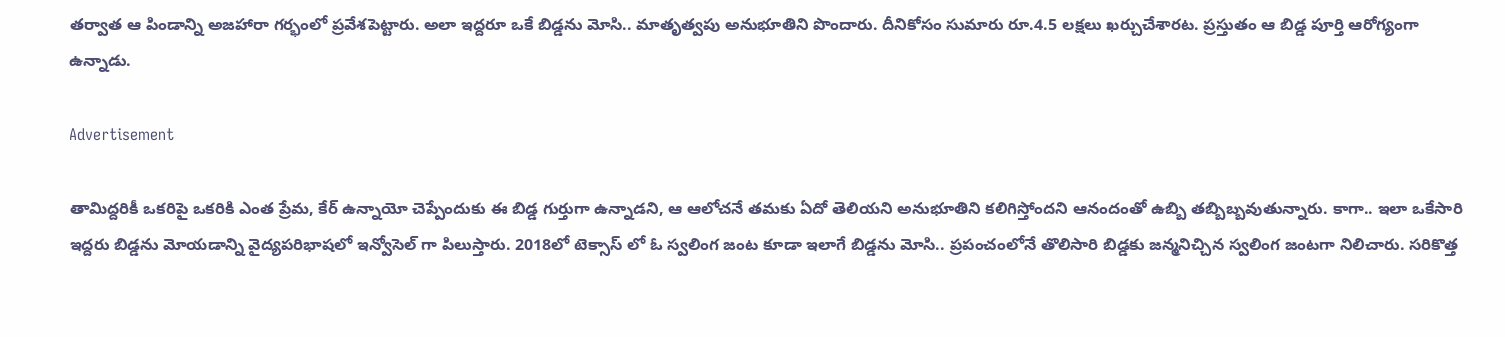తర్వాత ఆ పిండాన్ని అజహారా గర్భంలో ప్రవేశపెట్టారు. అలా ఇద్దరూ ఒకే బిడ్డను మోసి.. మాతృత్వపు అనుభూతిని పొందారు. దీనికోసం సుమారు రూ.4.5 లక్షలు ఖర్చుచేశారట. ప్రస్తుతం ఆ బిడ్డ పూర్తి ఆరోగ్యంగా ఉన్నాడు.

Advertisement

తామిద్దరికీ ఒకరిపై ఒకరికి ఎంత ప్రేమ, కేర్ ఉన్నాయో చెప్పేందుకు ఈ బిడ్డ గుర్తుగా ఉన్నాడని, ఆ ఆలోచనే తమకు ఏదో తెలియని అనుభూతిని కలిగిస్తోందని ఆనందంతో ఉబ్బి తబ్బిబ్బవుతున్నారు. కాగా.. ఇలా ఒకేసారి ఇద్దరు బిడ్డను మోయడాన్ని వైద్యపరిభాషలో ఇన్వోసెల్ గా పిలుస్తారు. 2018లో టెక్సాస్ లో ఓ స్వలింగ జంట కూడా ఇలాగే బిడ్డను మోసి.. ప్రపంచంలోనే తొలిసారి బిడ్డకు జన్మనిచ్చిన స్వలింగ జంటగా నిలిచారు. సరికొత్త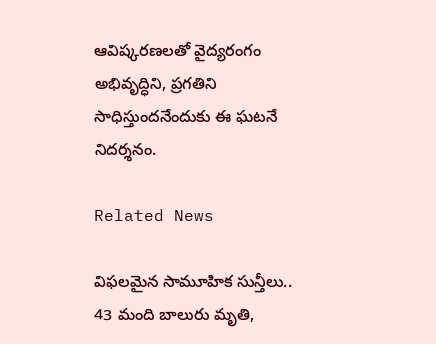ఆవిష్కరణలతో వైద్యరంగం అభివృద్ధిని, ప్రగతిని సాధిస్తుందనేందుకు ఈ ఘటనే నిదర్శనం.

Related News

విఫలమైన సామూహిక సున్తీలు.. 43 మంది బాలురు మృతి,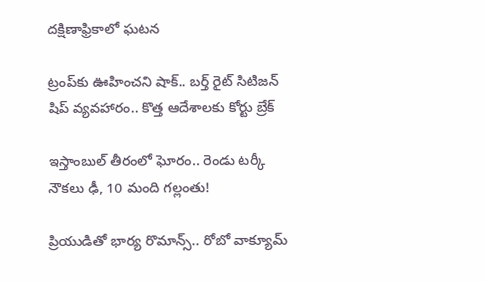దక్షిణాఫ్రికాలో ఘటన

ట్రంప్‌‌కు ఊహించని షాక్‌.. బర్త్ రైట్ సిటిజన్ షిప్ వ్యవహారం.. కొత్త ఆదేశాలకు కోర్టు బ్రేక్

ఇస్తాంబుల్ తీరంలో ఘోరం.. రెండు టర్కీ నౌకలు ఢీ, 10 మంది గల్లంతు!

ప్రియుడితో భార్య రొమాన్స్.. రోబో వాక్యూమ్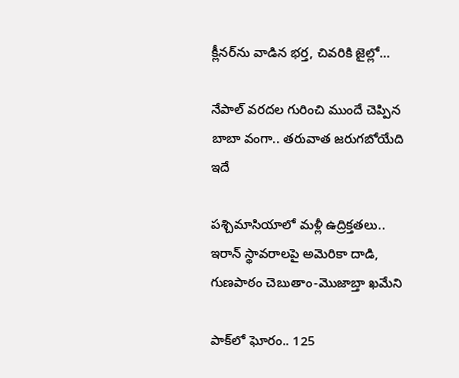క్లీనర్‌ను వాడిన భర్త, చివరికి జైల్లో…

నేపాల్ వరదల గురించి ముందే చెప్పిన బాబా వంగా.. తరువాత జరుగబోయేది ఇదే

పశ్చిమాసియాలో మళ్లీ ఉద్రిక్తతలు.. ఇరాన్ స్థావరాలపై అమెరికా దాడి, గుణపాఠం చెబుతాం-మొజాబ్తా ఖమేని

పాక్‌లో ఘోరం.. 125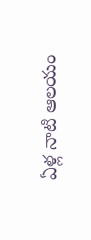ఏళ్ల నాటి ఆలయం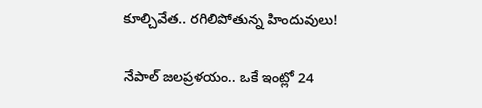కూల్చివేత.. రగిలిపోతున్న హిందువులు!

నేపాల్ జలప్రళయం.. ఒకే ఇంట్లో 24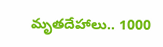మృతదేహాలు.. 1000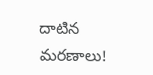దాటిన మరణాలు!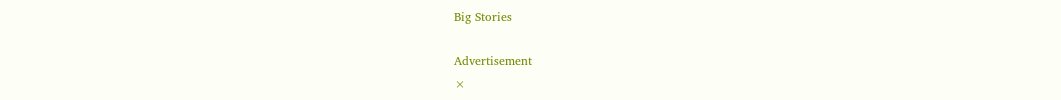Big Stories

Advertisement
×